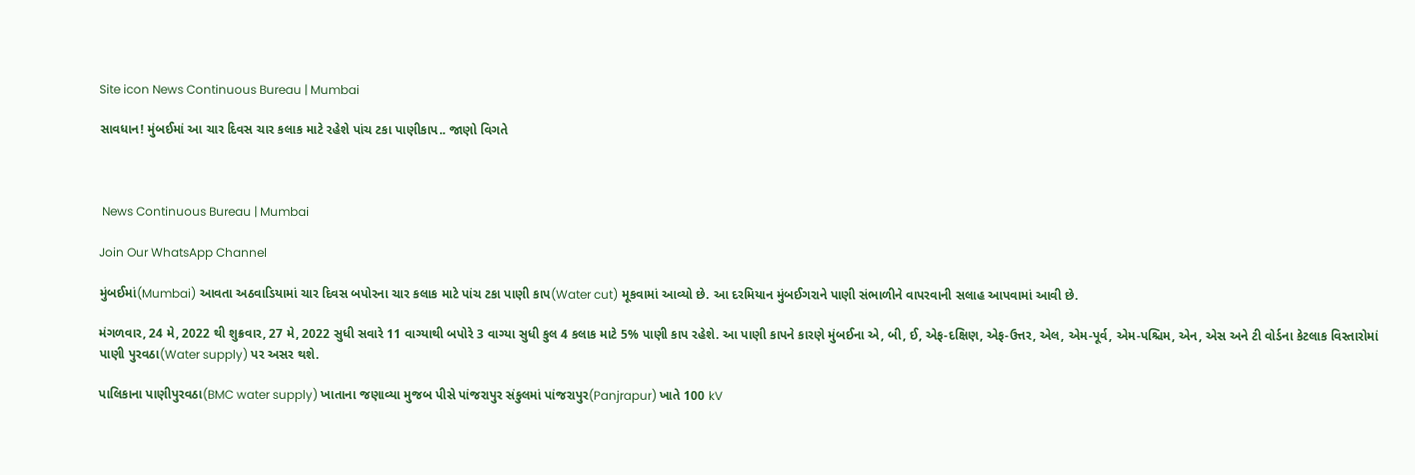Site icon News Continuous Bureau | Mumbai

સાવધાન! મુંબઈમાં આ ચાર દિવસ ચાર કલાક માટે રહેશે પાંચ ટકા પાણીકાપ.. જાણો વિગતે



 News Continuous Bureau | Mumbai

Join Our WhatsApp Channel

મુંબઈમાં(Mumbai) આવતા અઠવાડિયામાં ચાર દિવસ બપોરના ચાર કલાક માટે પાંચ ટકા પાણી કાપ(Water cut) મૂકવામાં આવ્યો છે. આ દરમિયાન મુંબઈગરાને પાણી સંભાળીને વાપરવાની સલાહ આપવામાં આવી છે.

મંગળવાર, 24 મે, 2022 થી શુક્રવાર, 27 મે, 2022 સુધી સવારે 11 વાગ્યાથી બપોરે 3 વાગ્યા સુધી કુલ 4 કલાક માટે 5% પાણી કાપ રહેશે. આ પાણી કાપને કારણે મુંબઈના એ, બી, ઈ, એફ-દક્ષિણ, એફ-ઉત્તર, એલ, એમ-પૂર્વ, એમ-પશ્ચિમ, એન, એસ અને ટી વોર્ડના કેટલાક વિસ્તારોમાં પાણી પુરવઠા(Water supply) પર અસર થશે.

પાલિકાના પાણીપુરવઠા(BMC water supply) ખાતાના જણાવ્યા મુજબ પીસે પાંજરાપુર સંકુલમાં પાંજરાપુર(Panjrapur) ખાતે 100 kV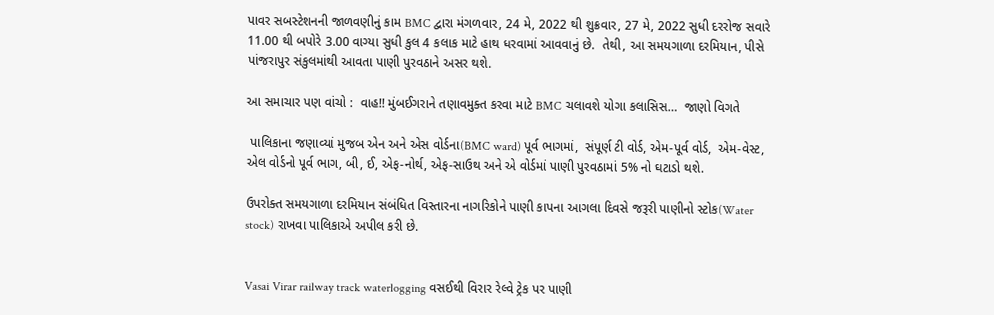પાવર સબસ્ટેશનની જાળવણીનું કામ BMC દ્વારા મંગળવાર, 24 મે, 2022 થી શુક્રવાર, 27 મે, 2022 સુધી દરરોજ સવારે 11.00 થી બપોરે 3.00 વાગ્યા સુધી કુલ 4 કલાક માટે હાથ ધરવામાં આવવાનું છે.  તેથી, આ સમયગાળા દરમિયાન, પીસે પાંજરાપુર સંકુલમાંથી આવતા પાણી પુરવઠાને અસર થશે.

આ સમાચાર પણ વાંચો :  વાહ!! મુંબઈગરાને તણાવમુક્ત કરવા માટે BMC ચલાવશે યોગા કલાસિસ…  જાણો વિગતે

 પાલિકાના જણાવ્યાં મુજબ એન અને એસ વોર્ડના(BMC ward) પૂર્વ ભાગમાં,  સંપૂર્ણ ટી વોર્ડ, એમ-પૂર્વ વોર્ડ,  એમ-વેસ્ટ, એલ વોર્ડનો પૂર્વ ભાગ, બી, ઈ, એફ-નોર્થ, એફ-સાઉથ અને એ વોર્ડમાં પાણી પુરવઠામાં 5% નો ઘટાડો થશે.

ઉપરોક્ત સમયગાળા દરમિયાન સંબંધિત વિસ્તારના નાગરિકોને પાણી કાપના આગલા દિવસે જરૂરી પાણીનો સ્ટોક(Water stock) રાખવા પાલિકાએ અપીલ કરી છે.


Vasai Virar railway track waterlogging વસઈથી વિરાર રેલ્વે ટ્રેક પર પાણી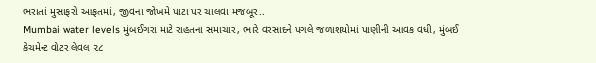ભરાતાં મુસાફરો આફતમાં, જીવના જોખમે પાટા પર ચાલવા મજબૂર..
Mumbai water levels મુંબઈગરા માટે રાહતના સમાચાર, ભારે વરસાદને પગલે જળાશયોમાં પાણીની આવક વધી, મુંબઈ કેચમેન્ટ વોટર લેવલ ૨૮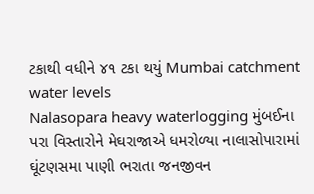ટકાથી વધીને ૪૧ ટકા થયું Mumbai catchment water levels
Nalasopara heavy waterlogging મુંબઈના પરા વિસ્તારોને મેઘરાજાએ ધમરોળ્યા નાલાસોપારામાં ઘૂંટણસમા પાણી ભરાતા જનજીવન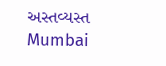અસ્તવ્યસ્ત
Mumbai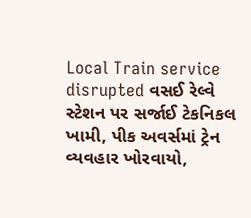Local Train service disrupted વસઈ રેલ્વે સ્ટેશન પર સર્જાઈ ટેકનિકલ ખામી, પીક અવર્સમાં ટ્રેન વ્યવહાર ખોરવાયો,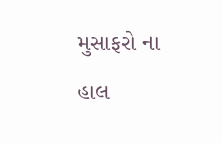મુસાફરો ના હાલ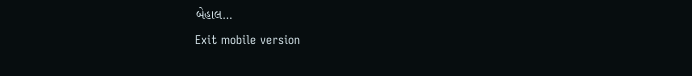બેહાલ…
Exit mobile version